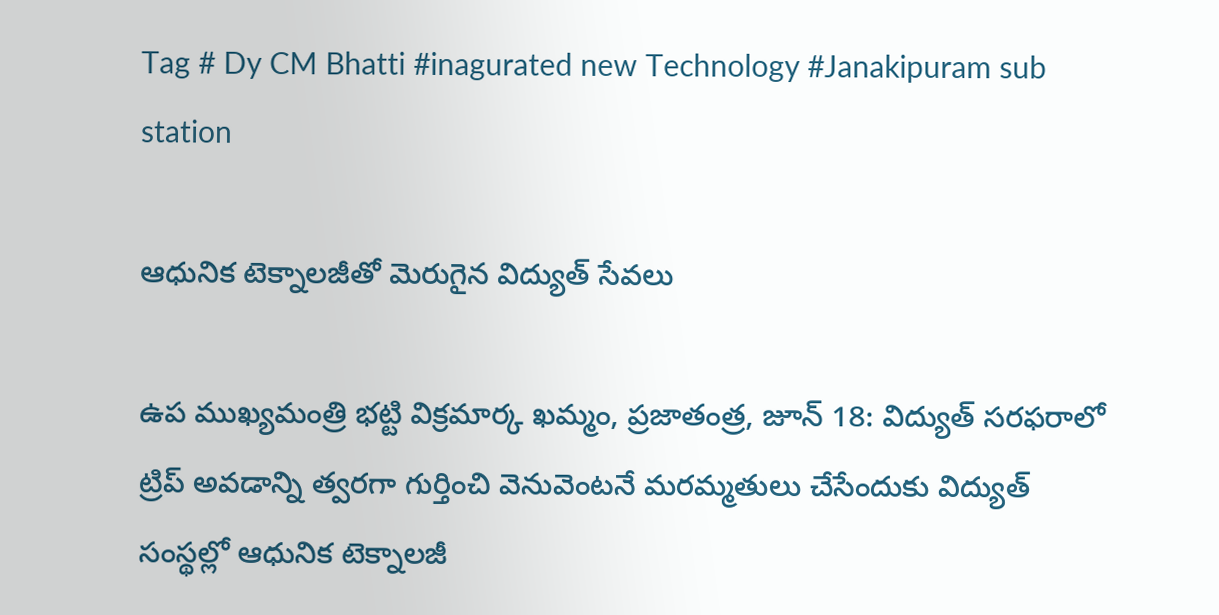Tag # Dy CM Bhatti #inagurated new Technology #Janakipuram sub station

ఆధునిక టెక్నాలజీతో మెరుగైన విద్యుత్‌ సేవలు

ఉప ముఖ్యమంత్రి భట్టి విక్రమార్క ఖమ్మం, ప్రజాతంత్ర, జూన్‌ 18: విద్యుత్‌ సరఫరాలో ట్రిప్‌ అవడాన్ని త్వరగా గుర్తించి వెనువెంటనే మరమ్మతులు చేసేందుకు విద్యుత్‌ సంస్థల్లో ఆధునిక టెక్నాలజీ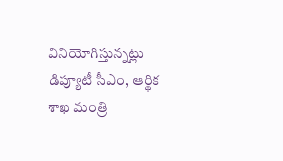వినియోగిస్తున్నట్లు డిప్యూటీ సీఎం, ఆర్థిక శాఖ మంత్రి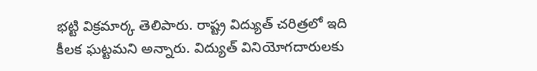భట్టి విక్రమార్క తెలిపారు. రాష్ట్ర విద్యుత్‌ చరిత్రలో ఇది కీలక ఘట్టమని అన్నారు. విద్యుత్‌ వినియోగదారులకు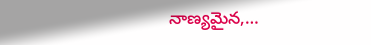నాణ్యమైన,…